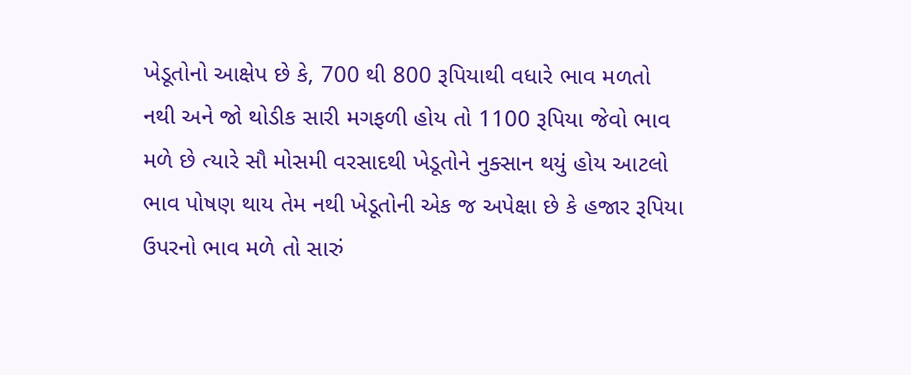ખેડૂતોનો આક્ષેપ છે કે, 700 થી 800 રૂપિયાથી વધારે ભાવ મળતો નથી અને જો થોડીક સારી મગફળી હોય તો 1100 રૂપિયા જેવો ભાવ મળે છે ત્યારે સૌ મોસમી વરસાદથી ખેડૂતોને નુક્સાન થયું હોય આટલો ભાવ પોષણ થાય તેમ નથી ખેડૂતોની એક જ અપેક્ષા છે કે હજાર રૂપિયા ઉપરનો ભાવ મળે તો સારું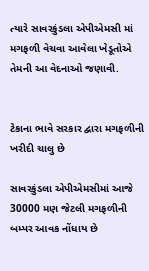ત્યારે સાવરકુંડલા એપીએમસી માં મગફળી વેચવા આવેલા ખેડૂતોએ તેમની આ વેદનાઓ જણાવી.


ટેકાના ભાવે સરકાર દ્વારા મગફળીની ખરીદી ચાલુ છે

સાવરકુંડલા એપીએમસીમાં આજે 30000 મણ જેટલી મગફળીની બમ્પર આવક નોંધાય છે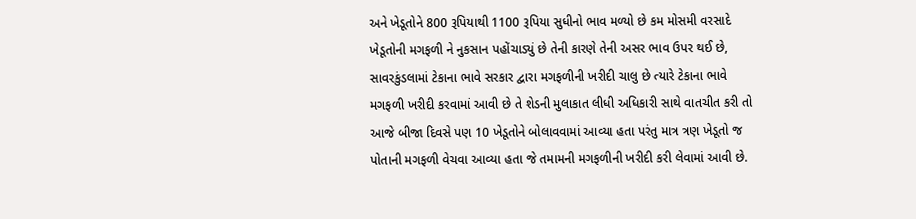અને ખેડૂતોને 800 રૂપિયાથી 1100 રૂપિયા સુધીનો ભાવ મળ્યો છે કમ મોસમી વરસાદે ખેડૂતોની મગફળી ને નુકસાન પહોંચાડ્યું છે તેની કારણે તેની અસર ભાવ ઉપર થઈ છે, સાવરકુંડલામાં ટેકાના ભાવે સરકાર દ્વારા મગફળીની ખરીદી ચાલુ છે ત્યારે ટેકાના ભાવે મગફળી ખરીદી કરવામાં આવી છે તે શેડની મુલાકાત લીધી અધિકારી સાથે વાતચીત કરી તો આજે બીજા દિવસે પણ 10 ખેડૂતોને બોલાવવામાં આવ્યા હતા પરંતુ માત્ર ત્રણ ખેડૂતો જ પોતાની મગફળી વેચવા આવ્યા હતા જે તમામની મગફળીની ખરીદી કરી લેવામાં આવી છે.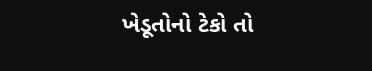ખેડૂતોનો ટેકો તો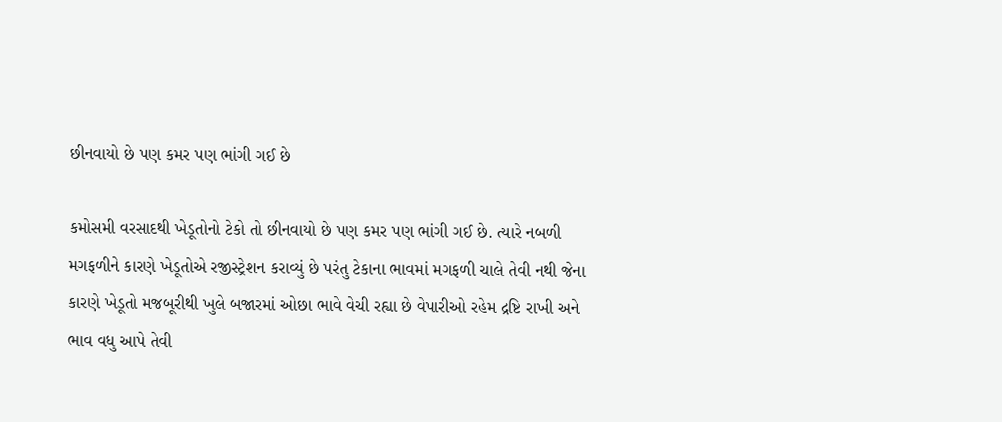છીનવાયો છે પણ કમર પણ ભાંગી ગઈ છે

કમોસમી વરસાદથી ખેડૂતોનો ટેકો તો છીનવાયો છે પણ કમર પણ ભાંગી ગઈ છે. ત્યારે નબળી મગફળીને કારણે ખેડૂતોએ રજીસ્ટ્રેશન કરાવ્યું છે પરંતુ ટેકાના ભાવમાં મગફળી ચાલે તેવી નથી જેના કારણે ખેડૂતો મજબૂરીથી ખુલે બજારમાં ઓછા ભાવે વેચી રહ્યા છે વેપારીઓ રહેમ દ્રષ્ટિ રાખી અને ભાવ વધુ આપે તેવી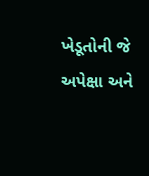ખેડૂતોની જે અપેક્ષા અને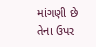માંગણી છે તેના ઉપર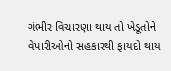ગંભીર વિચારણા થાય તો ખેડૂતોને વેપારીઓનો સહકારથી ફાયદો થાય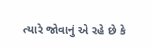ત્યારે જોવાનું એ રહે છે કે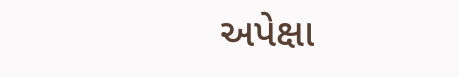અપેક્ષા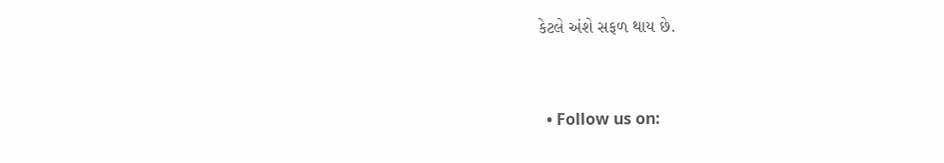કેટલે અંશે સફળ થાય છે.



  • Follow us on: